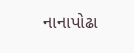નાનાપોઢા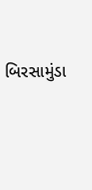બિરસામુંડા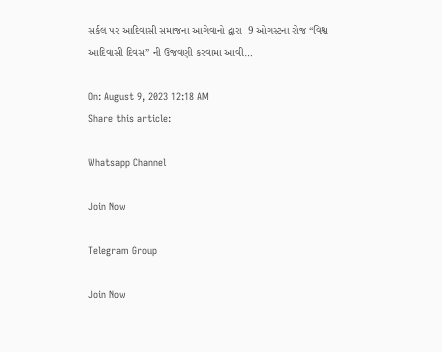સર્કલ પર આદિવાસી સમાજના આગેવાનો દ્વારા  9 ઓગસ્ટના રોજ “વિશ્વ આદિવાસી દિવસ” ની ઉજવણી કરવામા આવી…

On: August 9, 2023 12:18 AM
Share this article:

Whatsapp Channel

Join Now

Telegram Group

Join Now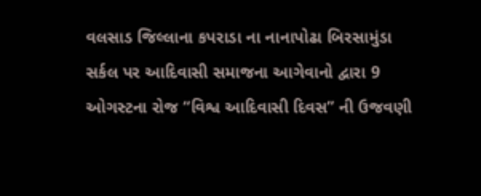વલસાડ જિલ્લાના કપરાડા ના નાનાપોઢા બિરસામુંડા સર્કલ પર આદિવાસી સમાજના આગેવાનો દ્વારા 9 ઓગસ્ટના રોજ “વિશ્વ આદિવાસી દિવસ” ની ઉજવણી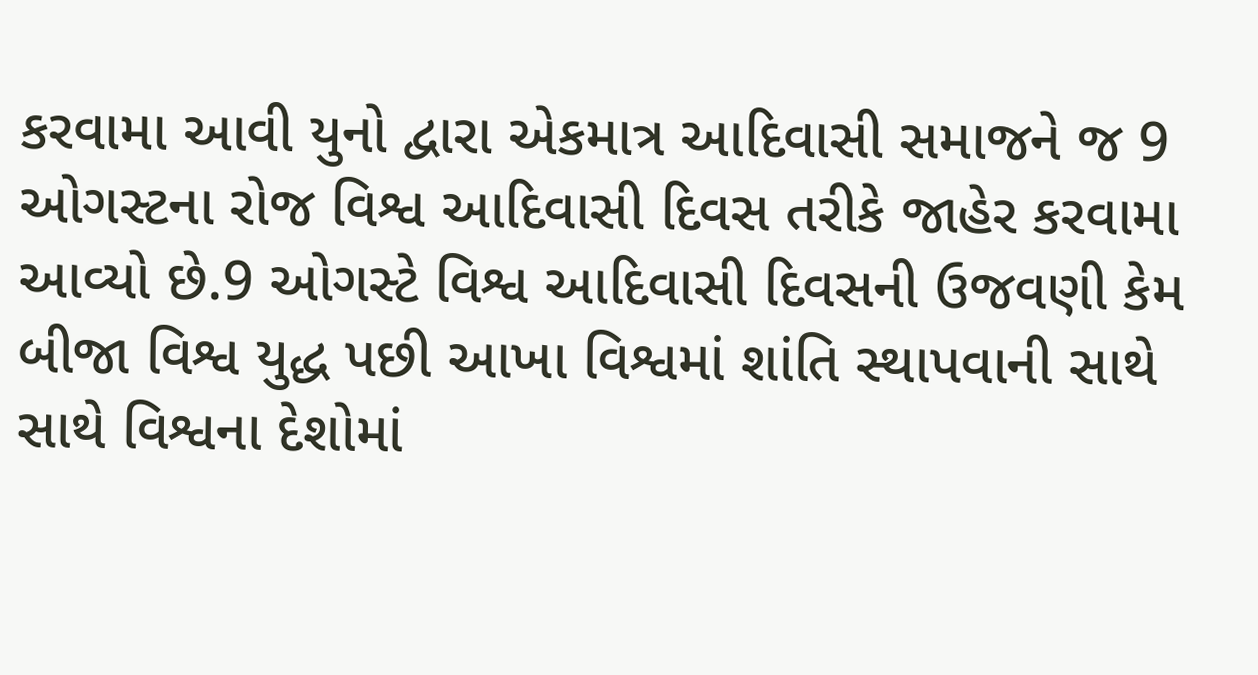કરવામા આવી યુનો દ્વારા એકમાત્ર આદિવાસી સમાજને જ 9 ઓગસ્ટના રોજ વિશ્વ આદિવાસી દિવસ તરીકે જાહેર કરવામા આવ્યો છે.9 ઓગસ્ટે વિશ્વ આદિવાસી દિવસની ઉજવણી કેમ બીજા વિશ્વ યુદ્ધ પછી આખા વિશ્વમાં શાંતિ સ્થાપવાની સાથે સાથે વિશ્વના દેશોમાં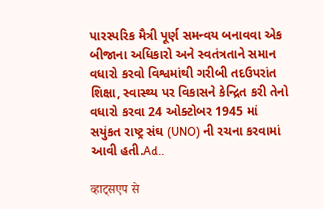પારસ્પરિક મૈત્રી પૂર્ણ સમન્વય બનાવવા એક બીજાના અધિકારો અને સ્વતંત્રતાને સમાન વધારો કરવો વિશ્વમાંથી ગરીબી તદઉપરાંત શિક્ષા, સ્વાસ્થ્ય પર વિકાસને કેન્દ્રિત કરી તેનો વધારો કરવા 24 ઓક્ટોબર 1945 માં સયુંકત રાષ્ટ્ર સંઘ (UNO) ની રચના કરવામાં આવી હતી.Ad..

व्हाट्सएप से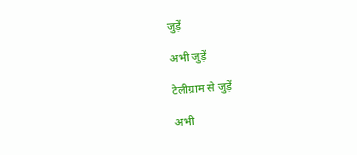जुड़ें

अभी जुड़ें

टेलीग्राम से जुड़ें

अभी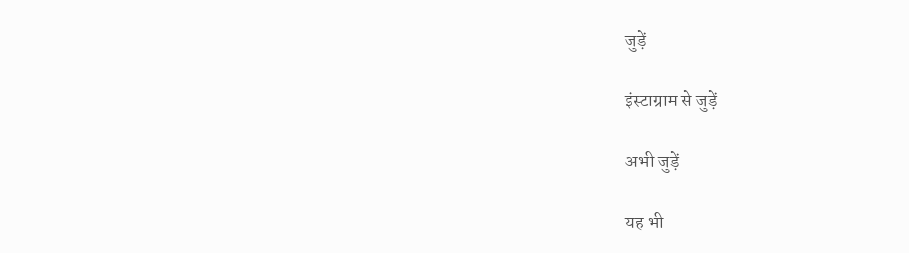जुड़ें

इंस्टाग्राम से जुड़ें

अभी जुड़ें

यह भी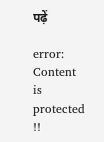पढ़ें

error: Content is protected !!